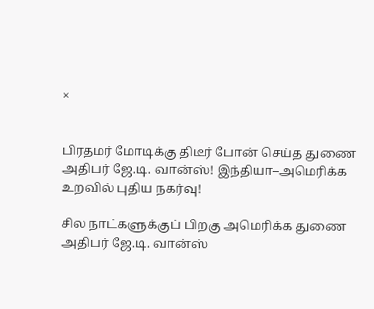×


பிரதமர் மோடிக்கு திடீர் போன் செய்த துணை அதிபர் ஜே.டி. வான்ஸ்! இந்தியா–அமெரிக்க உறவில் புதிய நகர்வு!

சில நாட்களுக்குப் பிறகு அமெரிக்க துணை அதிபர் ஜே.டி. வான்ஸ்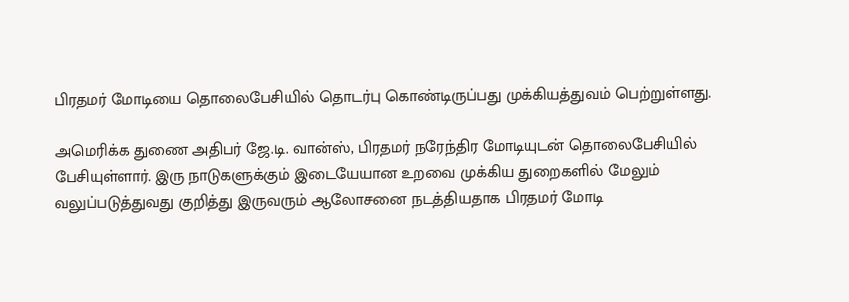பிரதமர் மோடியை தொலைபேசியில் தொடர்பு கொண்டிருப்பது முக்கியத்துவம் பெற்றுள்ளது.

அமெரிக்க துணை அதிபர் ஜே.டி. வான்ஸ், பிரதமர் நரேந்திர மோடியுடன் தொலைபேசியில் பேசியுள்ளார். இரு நாடுகளுக்கும் இடையேயான உறவை முக்கிய துறைகளில் மேலும் வலுப்படுத்துவது குறித்து இருவரும் ஆலோசனை நடத்தியதாக பிரதமர் மோடி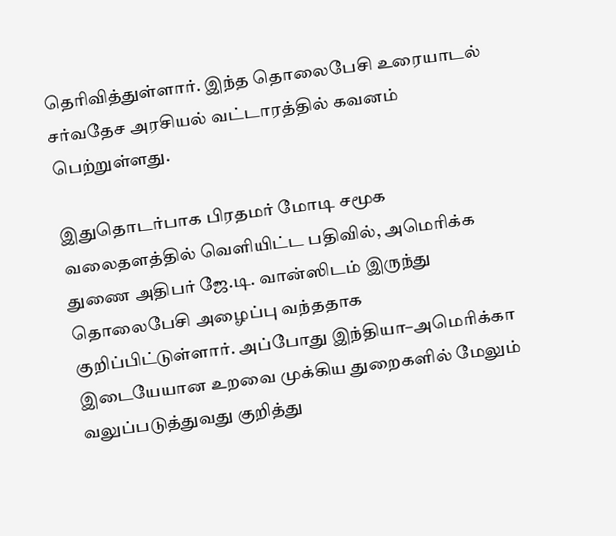தெரிவித்துள்ளார். இந்த தொலைபேசி உரையாடல் சர்வதேச அரசியல் வட்டாரத்தில் கவனம் பெற்றுள்ளது.

இதுதொடர்பாக பிரதமர் மோடி சமூக வலைதளத்தில் வெளியிட்ட பதிவில், அமெரிக்க துணை அதிபர் ஜே.டி. வான்ஸிடம் இருந்து தொலைபேசி அழைப்பு வந்ததாக குறிப்பிட்டுள்ளார். அப்போது இந்தியா–அமெரிக்கா இடையேயான உறவை முக்கிய துறைகளில் மேலும் வலுப்படுத்துவது குறித்து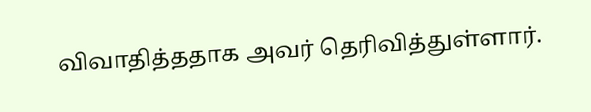விவாதித்ததாக அவர் தெரிவித்துள்ளார்.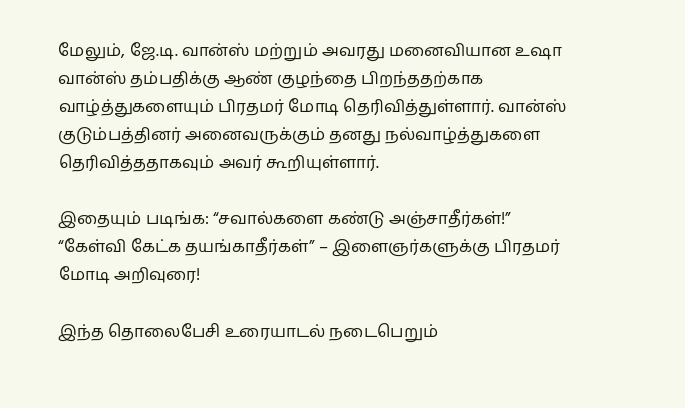மேலும், ஜே.டி. வான்ஸ் மற்றும் அவரது மனைவியான உஷா வான்ஸ் தம்பதிக்கு ஆண் குழந்தை பிறந்ததற்காக வாழ்த்துகளையும் பிரதமர் மோடி தெரிவித்துள்ளார். வான்ஸ் குடும்பத்தினர் அனைவருக்கும் தனது நல்வாழ்த்துகளை தெரிவித்ததாகவும் அவர் கூறியுள்ளார்.

இதையும் படிங்க: “சவால்களை கண்டு அஞ்சாதீர்கள்!” “கேள்வி கேட்க தயங்காதீர்கள்” – இளைஞர்களுக்கு பிரதமர் மோடி அறிவுரை!

இந்த தொலைபேசி உரையாடல் நடைபெறும்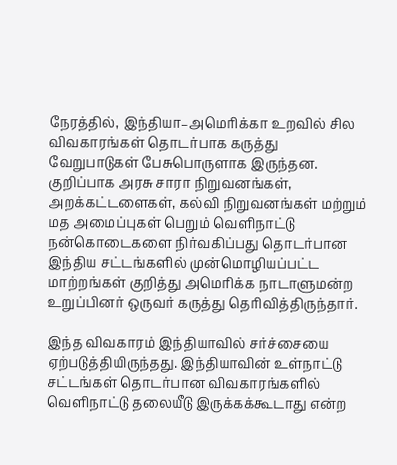நேரத்தில், இந்தியா–அமெரிக்கா உறவில் சில விவகாரங்கள் தொடர்பாக கருத்து வேறுபாடுகள் பேசுபொருளாக இருந்தன. குறிப்பாக அரசு சாரா நிறுவனங்கள், அறக்கட்டளைகள், கல்வி நிறுவனங்கள் மற்றும் மத அமைப்புகள் பெறும் வெளிநாட்டு நன்கொடைகளை நிர்வகிப்பது தொடர்பான இந்திய சட்டங்களில் முன்மொழியப்பட்ட மாற்றங்கள் குறித்து அமெரிக்க நாடாளுமன்ற உறுப்பினர் ஒருவர் கருத்து தெரிவித்திருந்தார்.

இந்த விவகாரம் இந்தியாவில் சர்ச்சையை ஏற்படுத்தியிருந்தது. இந்தியாவின் உள்நாட்டு சட்டங்கள் தொடர்பான விவகாரங்களில் வெளிநாட்டு தலையீடு இருக்கக்கூடாது என்ற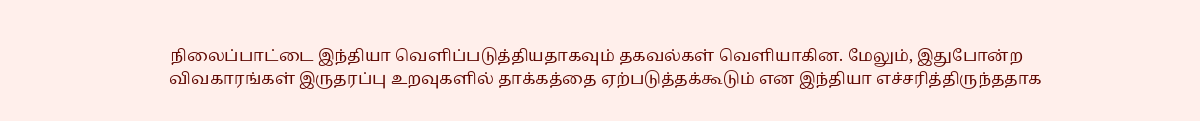நிலைப்பாட்டை இந்தியா வெளிப்படுத்தியதாகவும் தகவல்கள் வெளியாகின. மேலும், இதுபோன்ற விவகாரங்கள் இருதரப்பு உறவுகளில் தாக்கத்தை ஏற்படுத்தக்கூடும் என இந்தியா எச்சரித்திருந்ததாக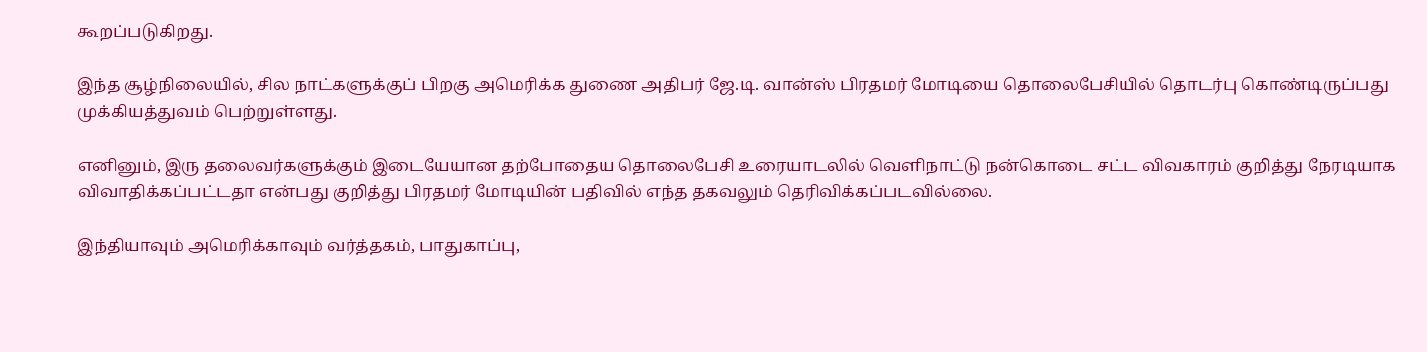கூறப்படுகிறது.

இந்த சூழ்நிலையில், சில நாட்களுக்குப் பிறகு அமெரிக்க துணை அதிபர் ஜே.டி. வான்ஸ் பிரதமர் மோடியை தொலைபேசியில் தொடர்பு கொண்டிருப்பது முக்கியத்துவம் பெற்றுள்ளது.

எனினும், இரு தலைவர்களுக்கும் இடையேயான தற்போதைய தொலைபேசி உரையாடலில் வெளிநாட்டு நன்கொடை சட்ட விவகாரம் குறித்து நேரடியாக விவாதிக்கப்பட்டதா என்பது குறித்து பிரதமர் மோடியின் பதிவில் எந்த தகவலும் தெரிவிக்கப்படவில்லை.

இந்தியாவும் அமெரிக்காவும் வர்த்தகம், பாதுகாப்பு,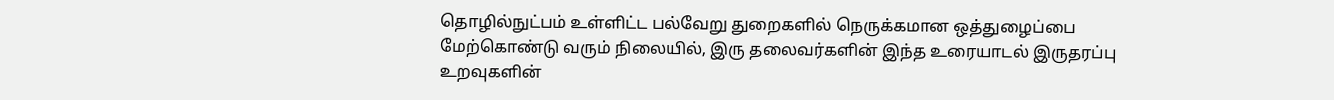தொழில்நுட்பம் உள்ளிட்ட பல்வேறு துறைகளில் நெருக்கமான ஒத்துழைப்பை மேற்கொண்டு வரும் நிலையில், இரு தலைவர்களின் இந்த உரையாடல் இருதரப்பு உறவுகளின்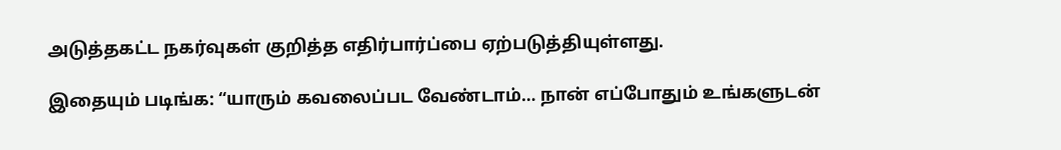அடுத்தகட்ட நகர்வுகள் குறித்த எதிர்பார்ப்பை ஏற்படுத்தியுள்ளது.

இதையும் படிங்க: “யாரும் கவலைப்பட வேண்டாம்… நான் எப்போதும் உங்களுடன்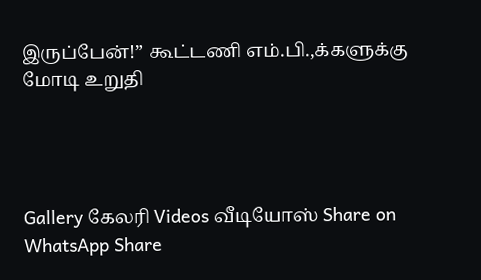இருப்பேன்!” கூட்டணி எம்.பி.,க்களுக்கு மோடி உறுதி




Gallery கேலரி Videos வீடியோஸ் Share on WhatsApp Share